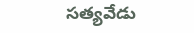సత్యవేడు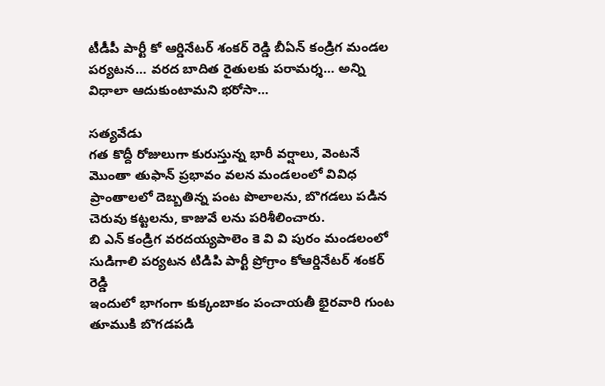టీడీపీ పార్టీ కో ఆర్డినేటర్ శంకర్ రెడ్డి బీఏన్ కండ్రిగ మండల పర్యటన… వరద బాదిత రైతులకు పరామర్శ… అన్ని విధాలా ఆదుకుంటామని భరోసా…

సత్యవేడు
గత కొద్దీ రోజులుగా కురుస్తున్న భారీ వర్షాలు, వెంటనే మొంతా తుఫాన్ ప్రభావం వలన మండలంలో వివిధ ప్రాంతాలలో దెబ్బతిన్న పంట పొలాలను, బొగడలు పడిన చెరువు కట్టలను, కాజువే లను పరిశీలించారు.
బి ఎన్ కండ్రిగ వరదయ్యపాలెం కె వి వి పురం మండలంలో సుడిగాలి పర్యటన టిడిపి పార్టీ ప్రోగ్రాం కోఆర్డినేటర్ శంకర్ రెడ్డి
ఇందులో భాగంగా కుక్కంబాకం పంచాయతీ భైరవారి గుంట తూముకి బొగడపడి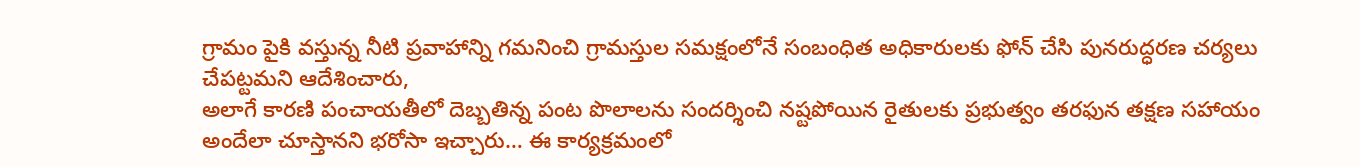గ్రామం పైకి వస్తున్న నీటి ప్రవాహాన్ని గమనించి గ్రామస్తుల సమక్షంలోనే సంబంధిత అధికారులకు ఫోన్ చేసి పునరుద్ధరణ చర్యలు చేపట్టమని ఆదేశించారు,
అలాగే కారణి పంచాయతీలో దెబ్బతిన్న పంట పొలాలను సందర్శించి నష్టపోయిన రైతులకు ప్రభుత్వం తరఫున తక్షణ సహాయం అందేలా చూస్తానని భరోసా ఇచ్చారు… ఈ కార్యక్రమంలో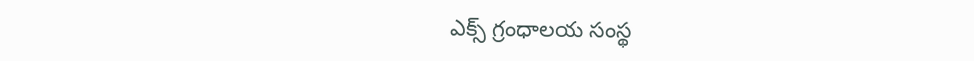ఎక్స్ గ్రంధాలయ సంస్థ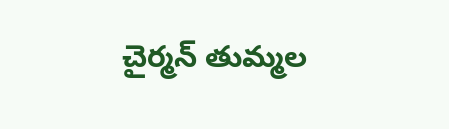చైర్మన్ తుమ్మల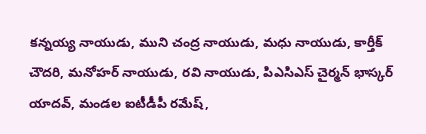కన్నయ్య నాయుడు, ముని చంద్ర నాయుడు, మధు నాయుడు, కార్తీక్ చౌదరి, మనోహర్ నాయుడు, రవి నాయుడు, పిఎసిఎస్ చైర్మన్ భాస్కర్ యాదవ్, మండల ఐటీడీపీ రమేష్,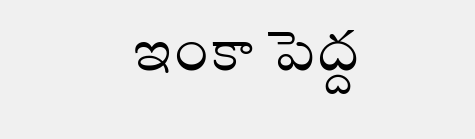ఇంకా పెద్ద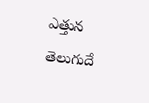ఎత్తున తెలుగుదే